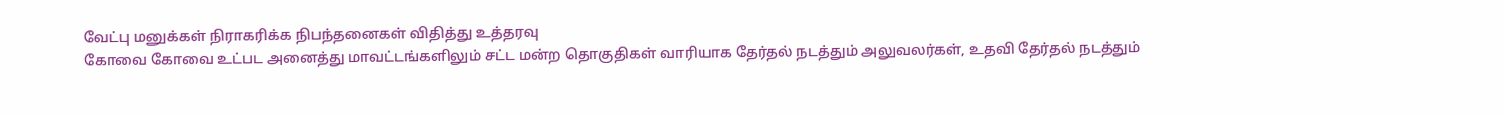வேட்பு மனுக்கள் நிராகரிக்க நிபந்தனைகள் விதித்து உத்தரவு
கோவை கோவை உட்பட அனைத்து மாவட்டங்களிலும் சட்ட மன்ற தொகுதிகள் வாரியாக தேர்தல் நடத்தும் அலுவலர்கள், உதவி தேர்தல் நடத்தும்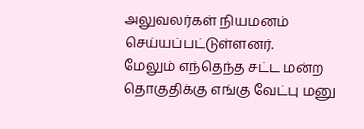அலுவலர்கள் நியமனம் செய்யப்பட்டுள்ளனர்.
மேலும் எந்தெந்த சட்ட மன்ற தொகுதிக்கு எங்கு வேட்பு மனு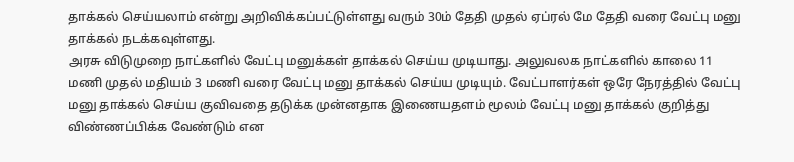தாக்கல் செய்யலாம் என்று அறிவிக்கப்பட்டுள்ளது வரும் 30ம் தேதி முதல் ஏப்ரல் மே தேதி வரை வேட்பு மனு தாக்கல் நடக்கவுள்ளது.
அரசு விடுமுறை நாட்களில் வேட்பு மனுக்கள் தாக்கல் செய்ய முடியாது. அலுவலக நாட்களில் காலை 11 மணி முதல் மதியம் 3 மணி வரை வேட்பு மனு தாக்கல் செய்ய முடியும். வேட்பாளர்கள் ஒரே நேரத்தில் வேட்பு மனு தாக்கல் செய்ய குவிவதை தடுக்க முன்னதாக இணையதளம் மூலம் வேட்பு மனு தாக்கல் குறித்து விண்ணப்பிக்க வேண்டும் என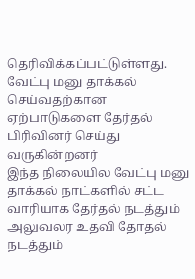தெரிவிக்கப்பட்டுள்ளது.
வேட்பு மனு தாக்கல் செய்வதற்கான ஏற்பாடுகளை தேர்தல் பிரிவினர் செய்து வருகின்றனர்
இந்த நிலையில வேட்பு மனு தாக்கல் நாட்களில் சட்ட வாரியாக தேர்தல் நடத்தும் அலுவலர உதவி தோதல் நடத்தும்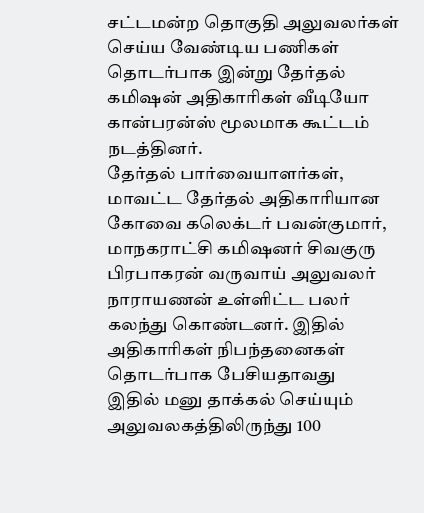சட்டமன்ற தொகுதி அலுவலர்கள் செய்ய வேண்டிய பணிகள் தொடர்பாக இன்று தேர்தல் கமிஷன் அதிகாரிகள் வீடியோ கான்பரன்ஸ் மூலமாக கூட்டம் நடத்தினர்.
தேர்தல் பார்வையாளர்கள், மாவட்ட தேர்தல் அதிகாரியான கோவை கலெக்டர் பவன்குமார், மாநகராட்சி கமிஷனர் சிவகுரு பிரபாகரன் வருவாய் அலுவலர் நாராயணன் உள்ளிட்ட பலர் கலந்து கொண்டனர். இதில் அதிகாரிகள் நிபந்தனைகள் தொடர்பாக பேசியதாவது
இதில் மனு தாக்கல் செய்யும் அலுவலகத்திலிருந்து 100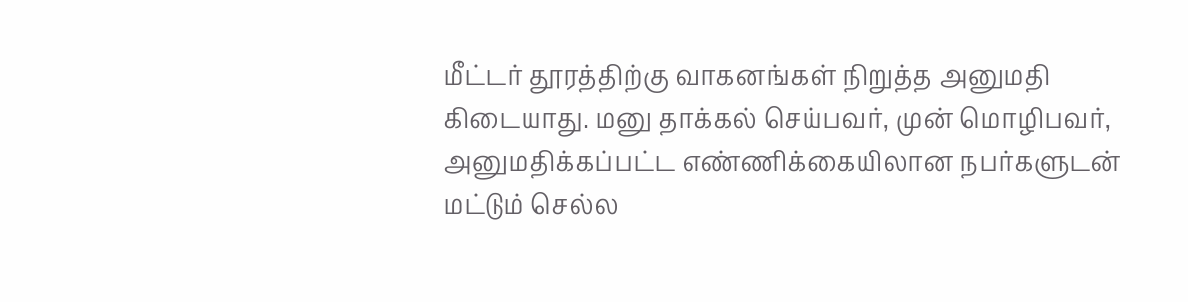மீட்டர் தூரத்திற்கு வாகனங்கள் நிறுத்த அனுமதி கிடையாது. மனு தாக்கல் செய்பவர், முன் மொழிபவர், அனுமதிக்கப்பட்ட எண்ணிக்கையிலான நபர்களுடன் மட்டும் செல்ல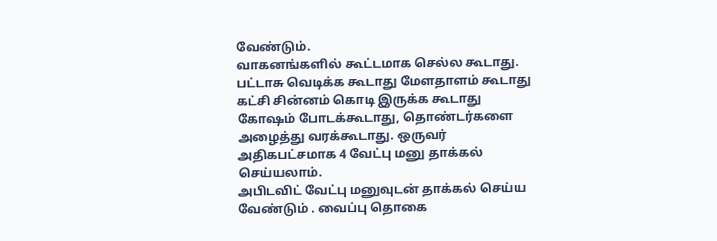வேண்டும்.
வாகனங்களில் கூட்டமாக செல்ல கூடாது. பட்டாசு வெடிக்க கூடாது மேளதாளம் கூடாது கட்சி சின்னம் கொடி இருக்க கூடாது கோஷம் போடக்கூடாது, தொண்டர்களை அழைத்து வரக்கூடாது. ஒருவர் அதிகபட்சமாக 4 வேட்பு மனு தாக்கல் செய்யலாம்.
அபிடவிட் வேட்பு மனுவுடன் தாக்கல் செய்ய வேண்டும் . வைப்பு தொகை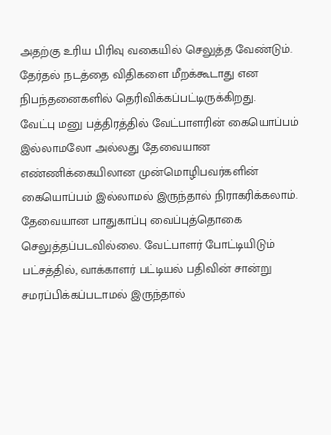அதற்கு உரிய பிரிவு வகையில் செலுத்த வேண்டும். தேர்தல் நடத்தை விதிகளை மீறக்கூடாது என நிபந்தனைகளில் தெரிவிக்கப்பட்டிருக்கிறது.
வேட்பு மனு பத்திரத்தில் வேட்பாளரின் கையொப்பம் இல்லாமலோ அல்லது தேவையான எண்ணிக்கையிலான முன்மொழிபவர்களின் கையொப்பம் இல்லாமல் இருந்தால் நிராகரிக்கலாம். தேவையான பாதுகாப்பு வைப்புத்தொகை செலுத்தப்படவில்லை. வேட்பாளர் போட்டியிடும் பட்சத்தில், வாக்காளர் பட்டியல் பதிவின் சான்று சமரப்பிக்கப்படாமல் இருந்தால்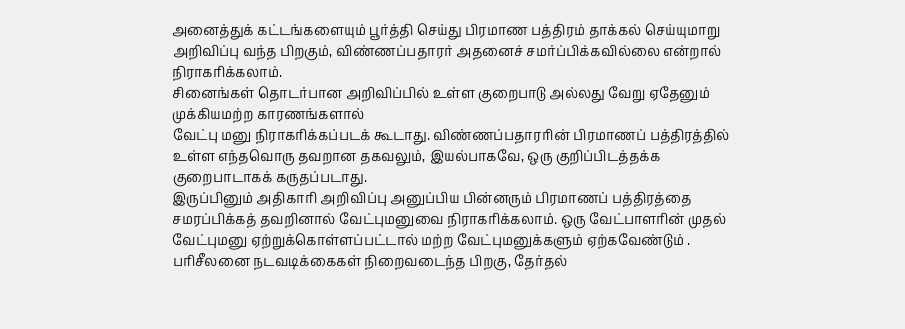அனைத்துக் கட்டங்களையும் பூர்த்தி செய்து பிரமாண பத்திரம் தாக்கல் செய்யுமாறு அறிவிப்பு வந்த பிறகும், விண்ணப்பதாரர் அதனைச் சமர்ப்பிக்கவில்லை என்றால் நிராகரிக்கலாம்.
சினைங்கள் தொடர்பான அறிவிப்பில் உள்ள குறைபாடு அல்லது வேறு ஏதேனும் முக்கியமற்ற காரணங்களால்
வேட்பு மனு நிராகரிக்கப்படக் கூடாது. விண்ணப்பதாரரின் பிரமாணப் பத்திரத்தில் உள்ள எந்தவொரு தவறான தகவலும், இயல்பாகவே, ஒரு குறிப்பிடத்தக்க குறைபாடாகக் கருதப்படாது.
இருப்பினும் அதிகாரி அறிவிப்பு அனுப்பிய பின்னரும் பிரமாணப் பத்திரத்தை சமரப்பிக்கத் தவறினால் வேட்புமனுவை நிராகரிக்கலாம். ஒரு வேட்பாளரின் முதல் வேட்புமனு ஏற்றுக்கொள்ளப்பட்டால் மற்ற வேட்புமனுக்களும் ஏற்கவேண்டும் . பரிசீலனை நடவடிக்கைகள் நிறைவடைந்த பிறகு, தேர்தல்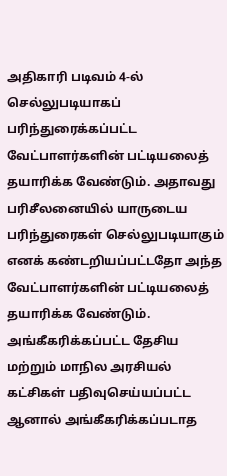அதிகாரி படிவம் 4-ல் செல்லுபடியாகப் பரிந்துரைக்கப்பட்ட வேட்பாளர்களின் பட்டியலைத் தயாரிக்க வேண்டும். அதாவது பரிசீலனையில் யாருடைய பரிந்துரைகள் செல்லுபடியாகும் எனக் கண்டறியப்பட்டதோ அந்த வேட்பாளர்களின் பட்டியலைத் தயாரிக்க வேண்டும்.
அங்கீகரிக்கப்பட்ட தேசிய மற்றும் மாநில அரசியல் கட்சிகள் பதிவுசெய்யப்பட்ட ஆனால் அங்கீகரிக்கப்படாத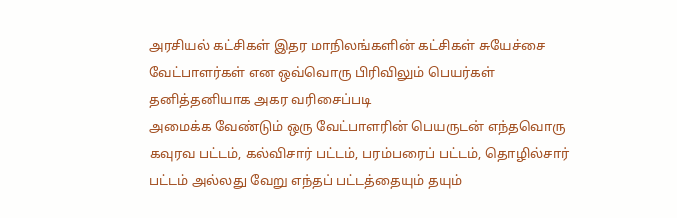அரசியல் கட்சிகள் இதர மாநிலங்களின் கட்சிகள் சுயேச்சை வேட்பாளர்கள் என ஒவ்வொரு பிரிவிலும் பெயர்கள் தனித்தனியாக அகர வரிசைப்படி
அமைக்க வேண்டும் ஒரு வேட்பாளரின் பெயருடன் எந்தவொரு கவுரவ பட்டம், கல்விசார் பட்டம், பரம்பரைப் பட்டம், தொழில்சார்
பட்டம் அல்லது வேறு எந்தப் பட்டத்தையும் தயும்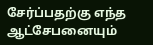சேர்ப்பதற்கு எந்த ஆட்சேபனையும்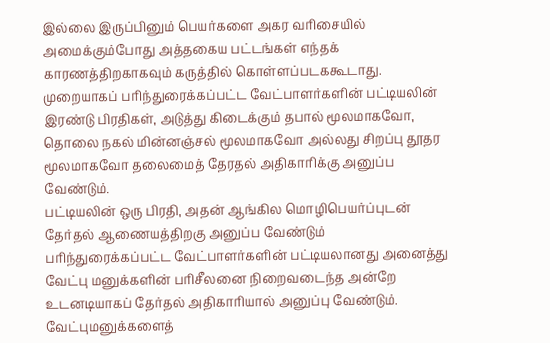இல்லை இருப்பினும் பெயர்களை அகர வரிசையில் அமைக்கும்போது அத்தகைய பட்டங்கள் எந்தக் காரணத்திறகாகவும் கருத்தில் கொள்ளப்படககூடாது.
முறையாகப் பரிந்துரைக்கப்பட்ட வேட்பாளர்களின் பட்டியலின் இரண்டு பிரதிகள், அடுத்து கிடைக்கும் தபால் மூலமாகவோ, தொலை நகல் மின்னஞ்சல் மூலமாகவோ அல்லது சிறப்பு தூதர மூலமாகவோ தலைமைத் தேரதல் அதிகாரிக்கு அனுப்ப வேண்டும்.
பட்டியலின் ஒரு பிரதி, அதன் ஆங்கில மொழிபெயர்ப்புடன் தேர்தல் ஆணையத்திறகு அனுப்ப வேண்டும்
பரிந்துரைக்கப்பட்ட வேட்பாளர்களின் பட்டியலானது அனைத்து வேட்பு மனுக்களின் பரிசீலனை நிறைவடைந்த அன்றே உடனடியாகப் தேர்தல் அதிகாரியால் அனுப்பு வேண்டும். வேட்புமனுக்களைத்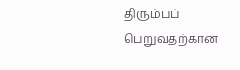திரும்பப் பெறுவதற்கான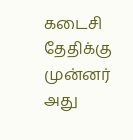கடைசி தேதிக்கு முன்னர் அது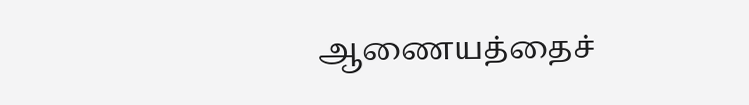ஆணையத்தைச்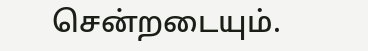சென்றடையும்.